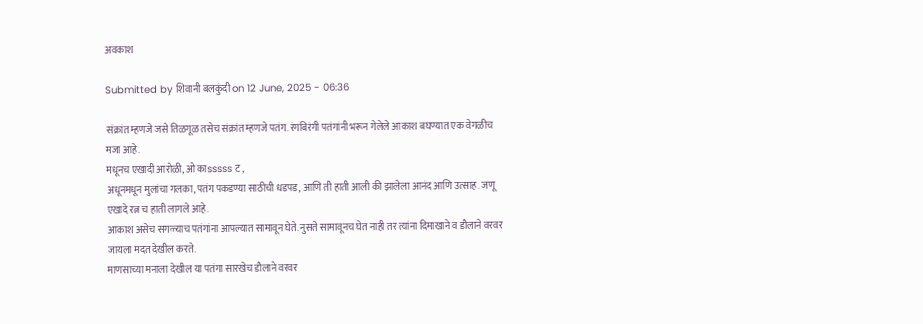अवकाश

Submitted by शिवानी बलकुंदी on 12 June, 2025 - 06:36

संक्रांत म्हणजे जसे तिळगूळ तसेच संक्रांत म्हणजे पतंग. रंगबिरंगी पतंगांनी भरून गेलेले आकाश बघण्यात एक वेगळीच मजा आहे.
मधूनच एखादी आरोळी, ओ काsssss ट ,
अधूनमधून मुलांचा गलका, पतंग पकडण्या साठीची धडपड, आणि ती हाती आली की झालेला आनंद आणि उत्साह. जणू एखादे रत्न च हाती लागले आहे.
आकाश असेच सगळ्याच पतंगांना आपल्यात सामावून घेते. नुसते सामावूनच घेत नाही तर त्यांना दिमाखाने व डौलाने वरवर जायला मदत देखील करते.
माणसाच्या मनाला देखील या पतंगा सारखेच डौलाने वरवर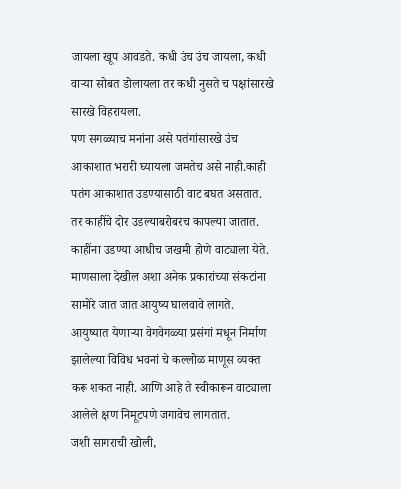जायला खूप आवडते. कधी उंच उंच जायला, कधी वाऱ्या सोबत डोलायला तर कधी नुसते च पक्षांसारखे सारखे विहरायला.
पण सगळ्याच मनांना असे पतंगांसारखे उंच आकाशात भरारी घ्यायला जमतेच असे नाही.काही पतंग आकाशात उडण्यासाठी वाट बघत असतात. तर काहींचे दोर उडल्याबरोबरच कापल्या जातात. काहींना उडण्या आधीच जखमी होणे वाट्याला येते.
माणसाला देखील अशा अनेक प्रकारांच्या संकटांना सामोरे जात जात आयुष्य घालवावे लागते. आयुष्यात येणाऱ्या वेगवेगळ्या प्रसंगां मधून निर्माण झालेल्या विविध भवनां चे कल्लोळ माणूस व्यक्त करू शकत नाही. आणि आहे ते स्वीकारून वाट्याला आलेले क्षण निमूटपणे जगावेच लागतात.
जशी सागराची खोली,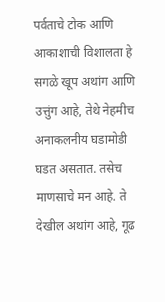पर्वताचे टोक आणि आकाशाची विशालता हे सगळे खूप अथांग आणि उत्तुंग आहे, तेथे नेहमीच अनाकलनीय घडामोडी घडत असतात. तसेच माणसाचे मन आहे. ते देखील अथांग आहे, गूढ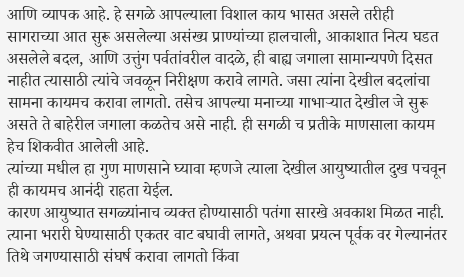आणि व्यापक आहे. हे सगळे आपल्याला विशाल काय भासत असले तरीही सागराच्या आत सुरू असलेल्या असंख्य प्राण्यांच्या हालचाली, आकाशात नित्य घडत असलेले बदल, आणि उत्तुंग पर्वतांवरील वादळे, ही बाह्य जगाला सामान्यपणे दिसत नाहीत त्यासाठी त्यांचे जवळून निरीक्षण करावे लागते. जसा त्यांना देखील बदलांचा सामना कायमच करावा लागतो. तसेच आपल्या मनाच्या गाभाऱ्यात देखील जे सुरू असते ते बाहेरील जगाला कळतेच असे नाही. ही सगळी च प्रतीके माणसाला कायम हेच शिकवीत आलेली आहे.
त्यांच्या मधील हा गुण माणसाने घ्यावा म्हणजे त्याला देखील आयुष्यातील दुख पचवून ही कायमच आनंदी राहता येईल.
कारण आयुष्यात सगळ्यांनाच व्यक्त होण्यासाठी पतंगा सारखे अवकाश मिळत नाही. त्याना भरारी घेण्यासाठी एकतर वाट बघावी लागते, अथवा प्रयत्न पूर्वक वर गेल्यानंतर तिथे जगण्यासाठी संघर्ष करावा लागतो किंवा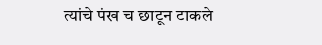त्यांचे पंख च छाटून टाकले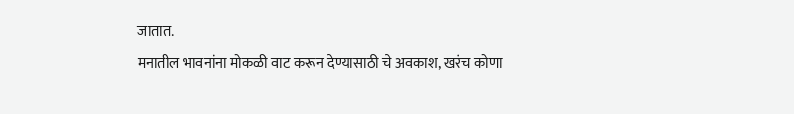जातात.
मनातील भावनांना मोकळी वाट करून देण्यासाठी चे अवकाश, खरंच कोणा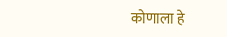कोणाला हे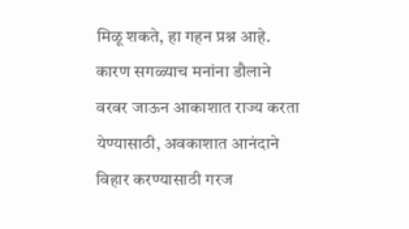मिळू शकते, हा गहन प्रश्न आहे. कारण सगळ्याच मनांना डौलाने वरवर जाऊन आकाशात राज्य करता येण्यासाठी, अवकाशात आनंदाने विहार करण्यासाठी गरज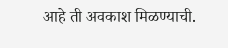आहे ती अवकाश मिळण्याची.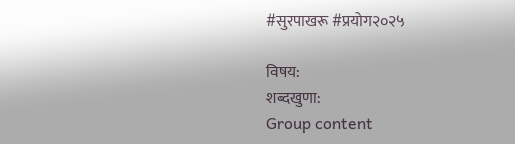#सुरपाखरू #प्रयोग२०२५

विषय:
शब्दखुणा:
Group content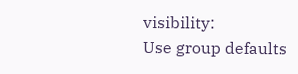visibility:
Use group defaults